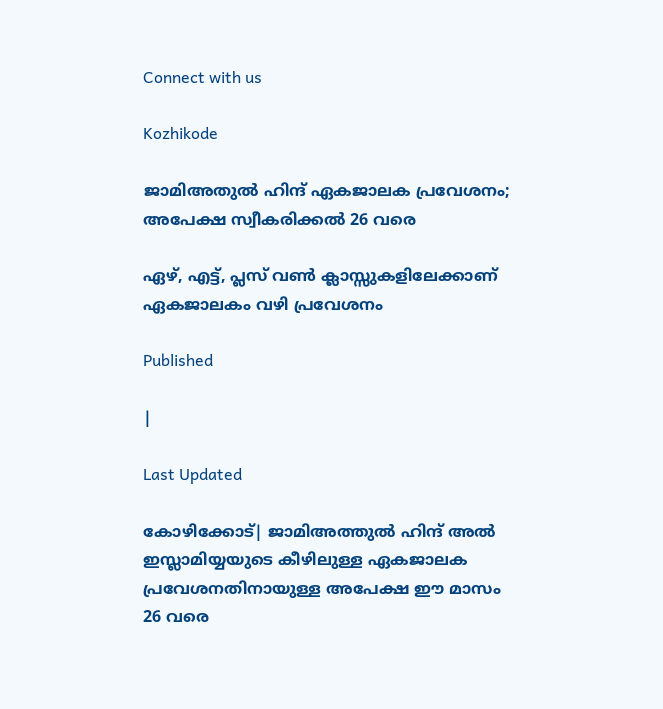Connect with us

Kozhikode

ജാമിഅതുല്‍ ഹിന്ദ് ഏകജാലക പ്രവേശനം; അപേക്ഷ സ്വീകരിക്കൽ 26 വരെ

ഏഴ്, എട്ട്, പ്ലസ് വണ്‍ ക്ലാസ്സുകളിലേക്കാണ് ഏകജാലകം വഴി പ്രവേശനം

Published

|

Last Updated

കോഴിക്കോട്| ജാമിഅത്തുല്‍ ഹിന്ദ് അല്‍ ഇസ്ലാമിയ്യയുടെ കീഴിലുള്ള ഏകജാലക പ്രവേശനതിനായുള്ള അപേക്ഷ ഈ മാസം 26 വരെ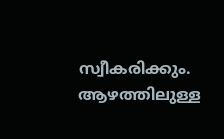സ്വീകരിക്കും. ആഴത്തിലുള്ള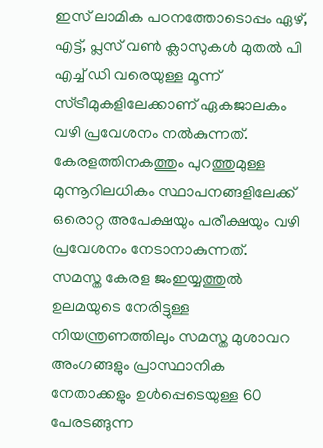ഇസ് ലാമിക പഠനത്തോടൊപ്പം ഏഴ്, എട്ട്, പ്ലസ് വൺ ക്ലാസുകൾ മുതല്‍ പി എച്ച് ഡി വരെയുള്ള മൂന്ന് സ്ട്രീമുകളിലേക്കാണ് ഏകജാലകം വഴി പ്രവേശനം നല്‍കുന്നത്. കേരളത്തിനകത്തും പുറത്തുമുള്ള മുന്നൂറിലധികം സ്ഥാപനങ്ങളിലേക്ക് ഒരൊറ്റ അപേക്ഷയും പരീക്ഷയും വഴി പ്രവേശനം നേടാനാകുന്നത്.
സമസ്ത കേരള ജംഇയ്യത്തുല്‍ ഉലമയുടെ നേരിട്ടുള്ള നിയന്ത്രണത്തിലും സമസ്ത മുശാവറ അംഗങ്ങളും പ്രാസ്ഥാനിക നേതാക്കളും ഉള്‍പ്പെടെയുള്ള 60 പേരടങ്ങുന്ന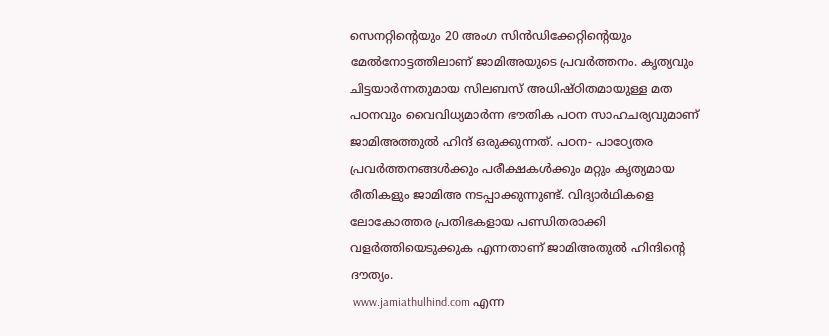സെനറ്റിന്റെയും 20 അംഗ സിന്‍ഡിക്കേറ്റിന്റെയും മേല്‍നോട്ടത്തിലാണ് ജാമിഅയുടെ പ്രവര്‍ത്തനം. കൃത്യവും ചിട്ടയാര്‍ന്നതുമായ സിലബസ് അധിഷ്ഠിതമായുള്ള മത പഠനവും വൈവിധ്യമാര്‍ന്ന ഭൗതിക പഠന സാഹചര്യവുമാണ് ജാമിഅത്തുല്‍ ഹിന്ദ് ഒരുക്കുന്നത്. പഠന- പാഠ്യേതര പ്രവര്‍ത്തനങ്ങള്‍ക്കും പരീക്ഷകള്‍ക്കും മറ്റും കൃത്യമായ രീതികളും ജാമിഅ നടപ്പാക്കുന്നുണ്ട്. വിദ്യാര്‍ഥികളെ ലോകോത്തര പ്രതിഭകളായ പണ്ഡിതരാക്കി വളര്‍ത്തിയെടുക്കുക എന്നതാണ് ജാമിഅതുല്‍ ഹിന്ദിന്റെ ദൗത്യം.
 www.jamiathulhind.com എന്ന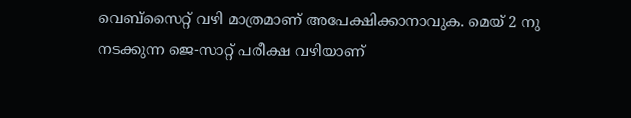വെബ്‌സൈറ്റ് വഴി മാത്രമാണ് അപേക്ഷിക്കാനാവുക. മെയ് 2 നു നടക്കുന്ന ജെ-സാറ്റ് പരീക്ഷ വഴിയാണ്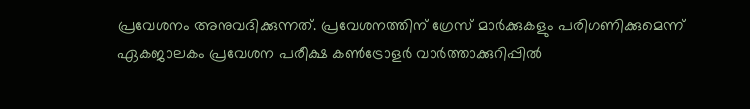പ്രവേശനം അനുവദിക്കുന്നത്. പ്രവേശനത്തിന് ഗ്രേസ് മാര്‍ക്കുകളും പരിഗണിക്കുമെന്ന് ഏകജാലകം പ്രവേശന പരീക്ഷ കൺട്രോളർ വാർത്താക്കുറിപ്പിൽ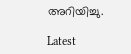അറിയിച്ചു.

Latest